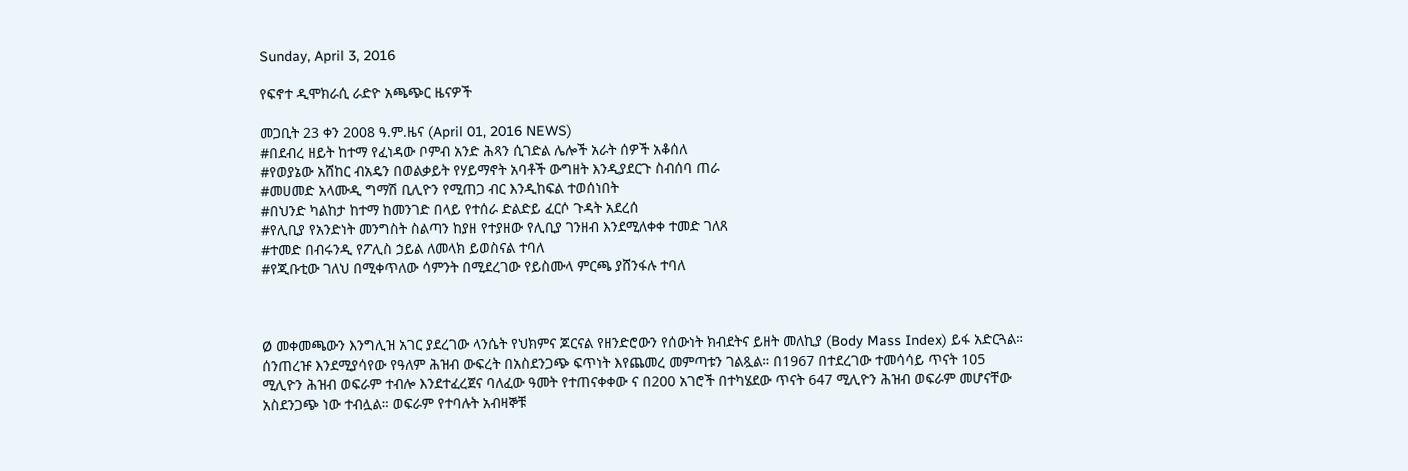Sunday, April 3, 2016

የፍኖተ ዲሞክራሲ ራድዮ አጫጭር ዜናዎች

መጋቢት 23 ቀን 2008 ዓ.ም.ዜና (April 01, 2016 NEWS)
#በደብረ ዘይት ከተማ የፈነዳው ቦምብ አንድ ሕጻን ሲገድል ሌሎች አራት ሰዎች አቆሰለ
#የወያኔው አሸከር ብአዴን በወልቃይት የሃይማኖት አባቶች ውግዘት እንዲያደርጉ ስብሰባ ጠራ
#መሀመድ አላሙዲ ግማሽ ቢሊዮን የሚጠጋ ብር እንዲከፍል ተወሰነበት
#በህንድ ካልከታ ከተማ ከመንገድ በላይ የተሰራ ድልድይ ፈርሶ ጉዳት አደረሰ
#የሊቢያ የአንድነት መንግስት ስልጣን ከያዘ የተያዘው የሊቢያ ገንዘብ እንደሚለቀቀ ተመድ ገለጸ
#ተመድ በብሩንዲ የፖሊስ ኃይል ለመላክ ይወስናል ተባለ
#የጂቡቲው ገለህ በሚቀጥለው ሳምንት በሚደረገው የይስሙላ ምርጫ ያሸንፋሉ ተባለ



Ø መቀመጫውን እንግሊዝ አገር ያደረገው ላንሴት የህክምና ጆርናል የዘንድሮውን የሰውነት ክብደትና ይዘት መለኪያ (Body Mass Index) ይፋ አድርጓል። ሰንጠረዡ እንደሚያሳየው የዓለም ሕዝብ ውፍረት በአስደንጋጭ ፍጥነት እየጨመረ መምጣቱን ገልጿል። በ1967 በተደረገው ተመሳሳይ ጥናት 105 ሚሊዮን ሕዝብ ወፍራም ተብሎ እንደተፈረጀና ባለፈው ዓመት የተጠናቀቀው ና በ200 አገሮች በተካሄደው ጥናት 647 ሚሊዮን ሕዝብ ወፍራም መሆናቸው አስደንጋጭ ነው ተብሏል። ወፍራም የተባሉት አብዛኞቹ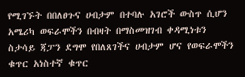የሚገኙት በበለፀጉና ሀብታም በተባሉ አገሮች ውስጥ ሲሆን አሜሪካ ወፍራሞችን በብዛት በማስመዝገብ ቀዳሚነቱን ስታሳይ ጃፓን ደግሞ የበለጸገችና ሀብታም ሆና የወፍራሞችን ቁጥር አነስተኛ ቁጥር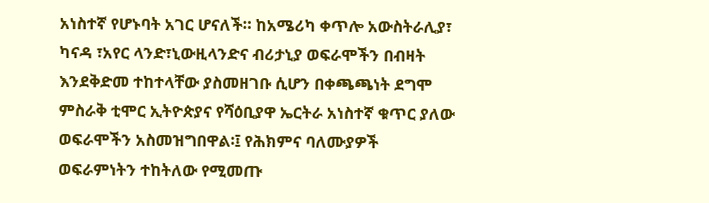አነስተኛ የሆኑባት አገር ሆናለች። ከአሜሪካ ቀጥሎ አውስትራሊያ፣ ካናዳ ፣አየር ላንድ፣ኒውዚላንድና ብሪታኒያ ወፍራሞችን በብዛት እንደቅድመ ተከተላቸው ያስመዘገቡ ሲሆን በቀጫጫነት ደግሞ ምስራቅ ቲሞር ኢትዮጵያና የሻዕቢያዋ ኤርትራ አነስተኛ ቁጥር ያለው ወፍራሞችን አስመዝግበዋል፡፤ የሕክምና ባለሙያዎች ወፍራምነትን ተከትለው የሚመጡ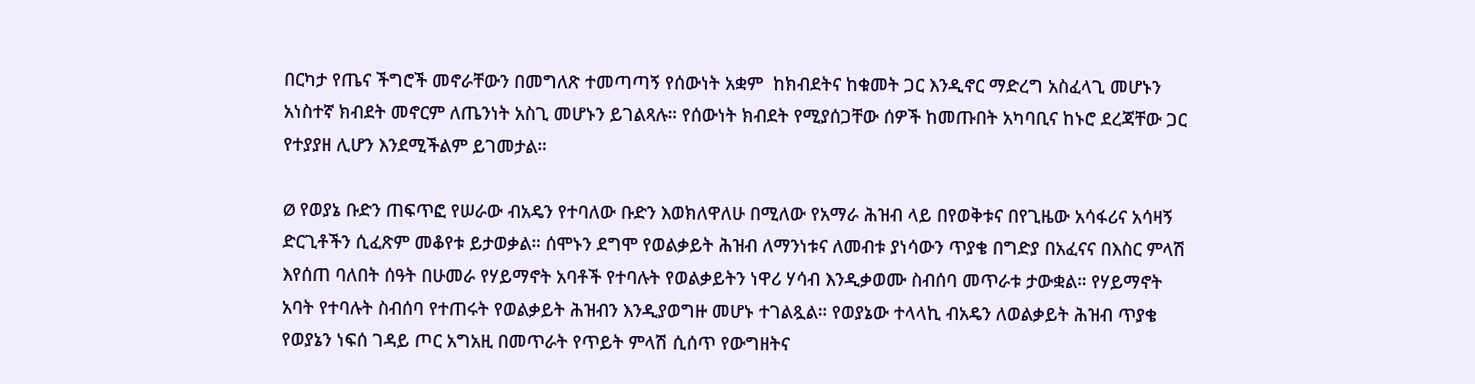በርካታ የጤና ችግሮች መኖራቸውን በመግለጽ ተመጣጣኝ የሰውነት አቋም  ከክብደትና ከቁመት ጋር እንዲኖር ማድረግ አስፈላጊ መሆኑን አነስተኛ ክብደት መኖርም ለጤንነት አስጊ መሆኑን ይገልጻሉ። የሰውነት ክብደት የሚያሰጋቸው ሰዎች ከመጡበት አካባቢና ከኑሮ ደረጃቸው ጋር የተያያዘ ሊሆን እንደሚችልም ይገመታል።

Ø የወያኔ ቡድን ጠፍጥፎ የሠራው ብአዴን የተባለው ቡድን እወክለዋለሁ በሚለው የአማራ ሕዝብ ላይ በየወቅቱና በየጊዜው አሳፋሪና አሳዛኝ ድርጊቶችን ሲፈጽም መቆየቱ ይታወቃል። ሰሞኑን ደግሞ የወልቃይት ሕዝብ ለማንነቱና ለመብቱ ያነሳውን ጥያቄ በግድያ በአፈናና በእስር ምላሽ እየሰጠ ባለበት ሰዓት በሁመራ የሃይማኖት አባቶች የተባሉት የወልቃይትን ነዋሪ ሃሳብ እንዲቃወሙ ስብሰባ መጥራቱ ታውቋል። የሃይማኖት አባት የተባሉት ስብሰባ የተጠሩት የወልቃይት ሕዝብን እንዲያወግዙ መሆኑ ተገልጿል። የወያኔው ተላላኪ ብአዴን ለወልቃይት ሕዝብ ጥያቄ የወያኔን ነፍሰ ገዳይ ጦር አግአዚ በመጥራት የጥይት ምላሽ ሲሰጥ የውግዘትና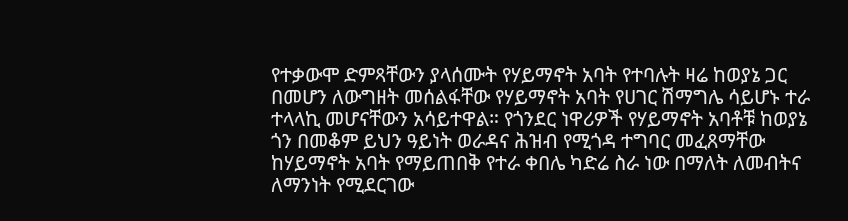የተቃውሞ ድምጻቸውን ያላሰሙት የሃይማኖት አባት የተባሉት ዛሬ ከወያኔ ጋር በመሆን ለውግዘት መሰልፋቸው የሃይማኖት አባት የሀገር ሽማግሌ ሳይሆኑ ተራ ተላላኪ መሆናቸውን አሳይተዋል። የጎንደር ነዋሪዎች የሃይማኖት አባቶቹ ከወያኔ ጎን በመቆም ይህን ዓይነት ወራዳና ሕዝብ የሚጎዳ ተግባር መፈጸማቸው ከሃይማኖት አባት የማይጠበቅ የተራ ቀበሌ ካድሬ ስራ ነው በማለት ለመብትና ለማንነት የሚደርገው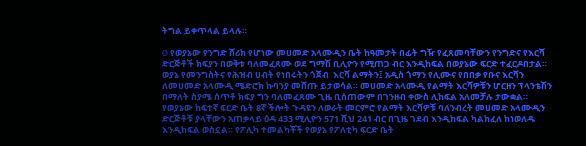ትግል ይቀጥላል ይላሉ።

Ø የወያኔው የንግድ ሸሪክ የሆነው መሀመድ አላሙዲን ቤት ከዓመታት በፊት ግዥ የፈጸመባቸውን የንግድና የእርሻ ድርጅቶች ክፍያን በወቅቱ ባለመፈጸሙ ወደ ግማሽ ቢሊዮን የሚጠጋ ብር እንዲከፍል በወያኔው ፍርድ ተፈርዶበታል። ወያኔ የመንግስትና የሕዝብ ሀብት የነበሩትን ጎጀብ  እርሻ ልማትን፤ አዲስ ጎማን የሊሙና የበበቃ የቡና እርሻን ለመሀመድ አላሙዲ ሜድሮክ ኩባንያ መሸጡ ይታወሳል። መሀመድ አላሙዲ የልማት እርሻዎቹን ሆርዘን ፕላንቴሽን በማለት ስያሜ ሰጥቶ ክፍያ ግን ባለመፈጸሙ ጊዜ ቢሰጠውም በገንዘብ ቀውስ ሊከፍል አለመቻሉ ታውቋል። የወያኔው ከፍተኛ ፍርድ ቤት 8ኛ ችሎት ጉዳዩን ለወራት መርምሮ የልማት እርሻዎቹ ባለንብረት መሀመድ አላሙዲን ድርጅቶቹ ያላቸውን አጠቃላይ ዕዳ 433 ሚሊዮን 571 ሺህ 241 ብር በጊዜ ገደብ እንዲከፍል ካልከፈለ ከነወለዱ እንዲከፍል ወስኗል። የፖሊካ ተመልካቾች የወያኔ የፖለቲካ ፍርድ ቤት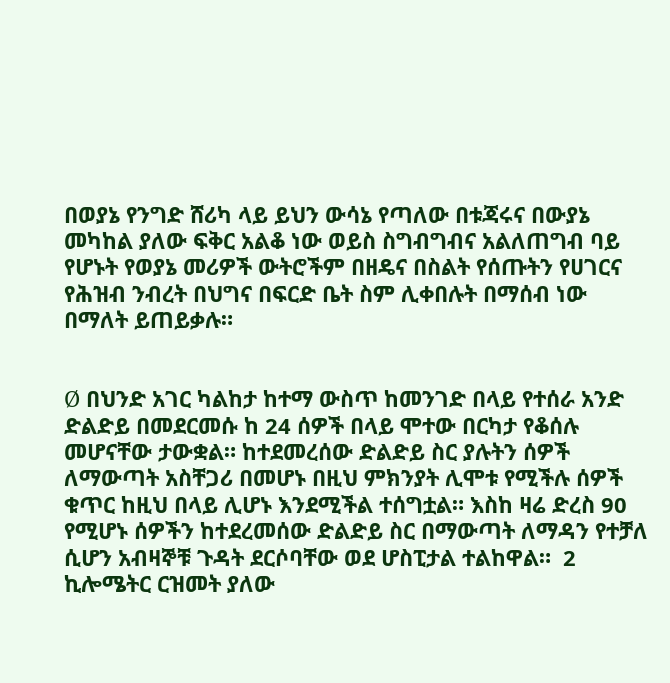በወያኔ የንግድ ሸሪካ ላይ ይህን ውሳኔ የጣለው በቱጃሩና በውያኔ መካከል ያለው ፍቅር አልቆ ነው ወይስ ስግብግብና አልለጠግብ ባይ የሆኑት የወያኔ መሪዎች ውትሮችም በዘዴና በስልት የሰጡትን የሀገርና የሕዝብ ንብረት በህግና በፍርድ ቤት ስም ሊቀበሉት በማሰብ ነው በማለት ይጠይቃሉ።


Ø በህንድ አገር ካልከታ ከተማ ውስጥ ከመንገድ በላይ የተሰራ አንድ ድልድይ በመደርመሱ ከ 24 ሰዎች በላይ ሞተው በርካታ የቆሰሉ መሆናቸው ታውቋል። ከተደመረሰው ድልድይ ስር ያሉትን ሰዎች ለማውጣት አስቸጋሪ በመሆኑ በዚህ ምክንያት ሊሞቱ የሚችሉ ሰዎች ቁጥር ከዚህ በላይ ሊሆኑ እንደሚችል ተሰግቷል። እስከ ዛሬ ድረስ 90 የሚሆኑ ሰዎችን ከተደረመሰው ድልድይ ስር በማውጣት ለማዳን የተቻለ ሲሆን አብዛኞቹ ጉዳት ደርሶባቸው ወደ ሆስፒታል ተልከዋል።  2 ኪሎሜትር ርዝመት ያለው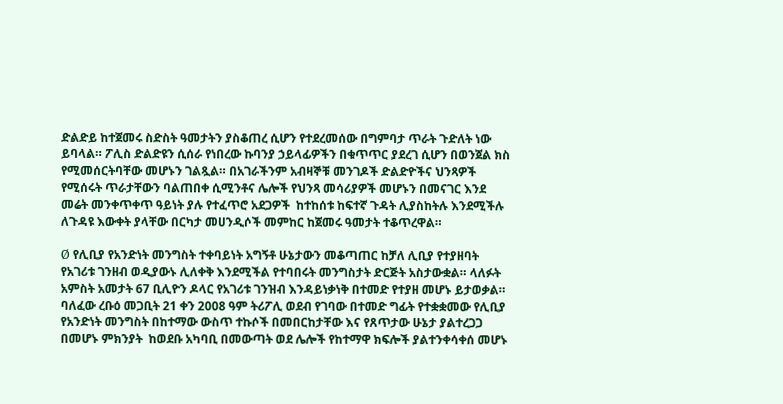ድልድይ ከተጀመሩ ስድስት ዓመታትን ያስቆጠረ ሲሆን የተደረመሰው በግምባታ ጥራት ጉድለት ነው ይባላል። ፖሊስ ድልድዩን ሲሰራ የነበረው ኩባንያ ኃይላፊዎችን በቁጥጥር ያደረገ ሲሆን በወንጀል ክስ የሚመሰርትባቸው መሆኑን ገልጿል። በአገራችንም አብዛኞቹ መንገዶች ድልድዮችና ህንጻዎች የሚሰሩት ጥራታቸውን ባልጠበቀ ሲሚንቶና ሌሎች የህንጻ መሳሪያዎች መሆኑን በመናገር እንደ መሬት መንቀጥቀጥ ዓይነት ያሉ የተፈጥሮ አደጋዎች  ከተከሰቱ ከፍተኛ ጉዳት ሊያስከትሉ እንደሚችሉ ለጉዳዩ እውቀት ያላቸው በርካታ መሀንዲሶች መምከር ከጀመሩ ዓመታት ተቆጥረዋል።

Ø የሊቢያ የአንድነት መንግስት ተቀባይነት አግኝቶ ሁኔታውን መቆጣጠር ከቻለ ሊቢያ የተያዘባት የአገሪቱ ገንዘብ ወዲያውኑ ሊለቀቅ እንደሚችል የተባበሩት መንግስታት ድርጅት አስታውቋል። ላለፉት አምስት አመታት 67 ቢሊዮን ዶላር የአገሪቱ ገንዝብ እንዳይነቃነቅ በተመድ የተያዘ መሆኑ ይታወቃል። ባለፈው ረቡዕ መጋቢት 21 ቀን 2008 ዓም ትሪፖሊ ወደብ የገባው በተመድ ግፊት የተቋቋመው የሊቢያ የአንድነት መንግስት በከተማው ውስጥ ተኩሶች በመበርከታቸው እና የጸጥታው ሁኔታ ያልተረጋጋ በመሆኑ ምክንያት  ከወደቡ አካባቢ በመውጣት ወደ ሌሎች የከተማዋ ክፍሎች ያልተንቀሳቀሰ መሆኑ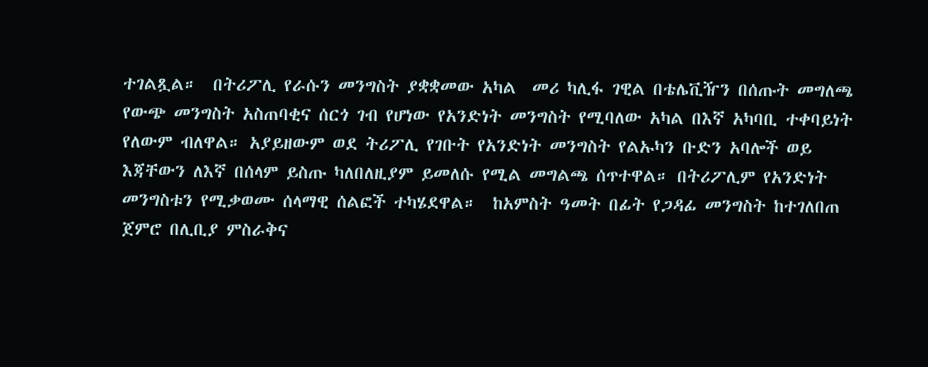ተገልጿል።  በትሪፖሊ የራሱን መንግስት ያቋቋመው አካል  መሪ ካሊፋ ገዊል በቴሌቪዥን በሰጡት መግለጫ የውጭ መንግስት አስጠባቂና ሰርጎ ገብ የሆነው የአንድነት መንግስት የሚባለው አካል በእኛ አካባቢ ተቀባይነት የለውም ብለዋል። አያይዘውም ወደ ትሪፖሊ የገቡት የአንድነት መንግስት የልኡካን ቡድን አባሎች ወይ እጃቸውን ለእኛ በሰላም ይስጡ ካለበለዚያም ይመለሱ የሚል መግልጫ ሰጥተዋል። በትሪፖሊም የአንድነት መንግስቱን የሚቃወሙ ሰላማዊ ሰልፎች ተካሄደዋል።  ከአምስት ዓመት በፊት የጋዳፊ መንግስት ከተገለበጠ ጀምሮ በሊቢያ ምስራቅና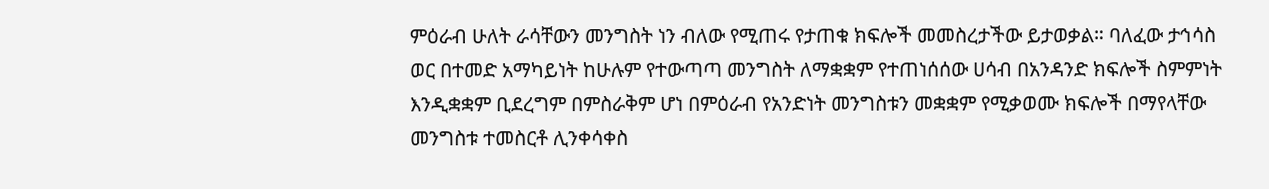ምዕራብ ሁለት ራሳቸውን መንግስት ነን ብለው የሚጠሩ የታጠቁ ክፍሎች መመስረታችው ይታወቃል። ባለፈው ታኅሳስ ወር በተመድ አማካይነት ከሁሉም የተውጣጣ መንግስት ለማቋቋም የተጠነሰሰው ሀሳብ በአንዳንድ ክፍሎች ስምምነት እንዲቋቋም ቢደረግም በምስራቅም ሆነ በምዕራብ የአንድነት መንግስቱን መቋቋም የሚቃወሙ ክፍሎች በማየላቸው መንግስቱ ተመስርቶ ሊንቀሳቀስ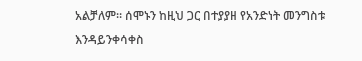አልቻለም። ሰሞኑን ከዚህ ጋር በተያያዘ የአንድነት መንግስቱ እንዳይንቀሳቀስ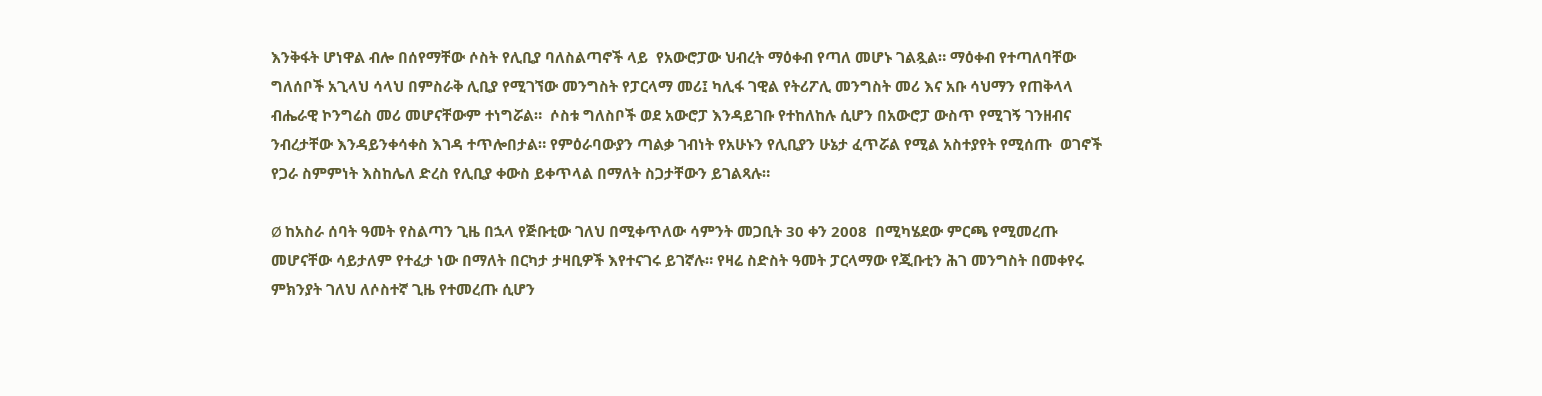እንቅፋት ሆነዋል ብሎ በሰየማቸው ሶስት የሊቢያ ባለስልጣኖች ላይ  የአውሮፓው ህብረት ማዕቀብ የጣለ መሆኑ ገልጿል። ማዕቀብ የተጣለባቸው ግለሰቦች አጊላህ ሳላህ በምስራቅ ሊቢያ የሚገኘው መንግስት የፓርላማ መሪ፤ ካሊፋ ገዊል የትሪፖሊ መንግስት መሪ እና አቡ ሳህማን የጠቅላላ ብሔራዊ ኮንግሬስ መሪ መሆናቸውም ተነግሯል።  ሶስቱ ግለስቦች ወደ አውሮፓ እንዳይገቡ የተከለከሉ ሲሆን በአውሮፓ ውስጥ የሚገኝ ገንዘብና ንብረታቸው እንዳይንቀሳቀስ እገዳ ተጥሎበታል። የምዕራባውያን ጣልቃ ገብነት የአሁኑን የሊቢያን ሁኔታ ፈጥሯል የሚል አስተያየት የሚሰጡ  ወገኖች የጋራ ስምምነት እስከሌለ ድረስ የሊቢያ ቀውስ ይቀጥላል በማለት ስጋታቸውን ይገልጻሉ።

Ø ከአስራ ሰባት ዓመት የስልጣን ጊዜ በኋላ የጅቡቲው ገለህ በሚቀጥለው ሳምንት መጋቢት 30 ቀን 2008  በሚካሄደው ምርጫ የሚመረጡ መሆናቸው ሳይታለም የተፈታ ነው በማለት በርካታ ታዛቢዎች እየተናገሩ ይገኛሉ። የዛሬ ስድስት ዓመት ፓርላማው የጂቡቲን ሕገ መንግስት በመቀየሩ ምክንያት ገለህ ለሶስተኛ ጊዜ የተመረጡ ሲሆን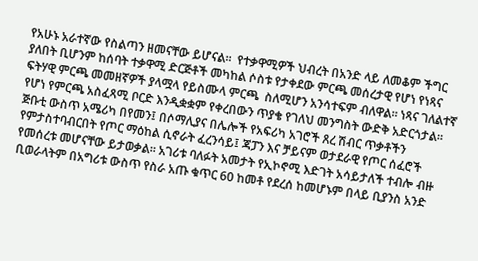የአሁኑ አራተኛው የስልጣን ዘመናቸው ይሆናል።  የተቃዋሚዎች ህብረት በአንድ ላይ ለመቆም ችግር ያለበት ቢሆንም ከሰባት ተቃዋሚ ድርጅቶች መካከል ሶስቱ የታቀደው ምርጫ መሰረታዊ የሆነ የነጻና ፍትሃዊ ምርጫ መመዘኛዎች ያላሟላ የይስሙላ ምርጫ  ስለሚሆን አንሳተፍም ብለዋል። ነጻና ገለልተኛ የሆነ የምርጫ አስፈጻሚ ቦርድ እንዲቋቋም የቀረበውን ጥያቄ የገለህ መንግስት ውድቅ አድርጎታል። ጅቡቲ ውስጥ አሜሪካ በየመን፤ በሶማሊያና በሌሎች የአፍሪካ አገሮች ጸረ ሽብር ጥቃቶችን የምታስተባብርበት የጦር ማዕከል ሲኖራት ፈረንሳይ፤ ጃፓን እና ቻይናም ወታደራዊ የጦር ሰፈሮች የመሰረቱ መሆናቸው ይታወቃል። አገሪቱ ባለፉት አመታት የኢኮኖሚ እድገት አሳይታለች ተብሎ ብዙ ቢወራላትም በአግሪቱ ውስጥ የስራ አጡ ቁጥር 60 ከመቶ የደረሰ ከመሆኑም በላይ ቢያንስ አንድ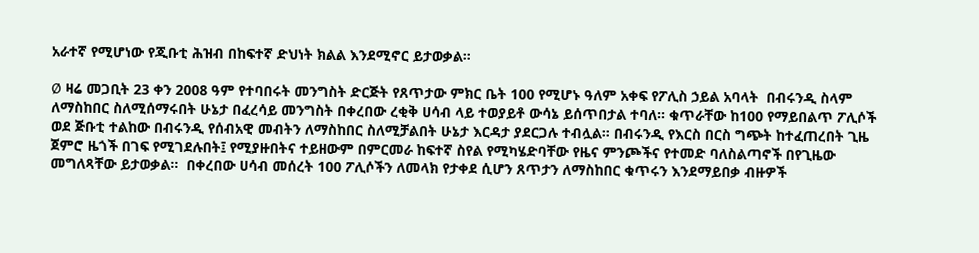አራተኛ የሚሆነው የጂቡቲ ሕዝብ በከፍተኛ ድህነት ክልል እንደሚኖር ይታወቃል።

Ø ዛሬ መጋቢት 23 ቀን 2008 ዓም የተባበሩት መንግስት ድርጅት የጸጥታው ምክር ቤት 100 የሚሆኑ ዓለም አቀፍ የፖሊስ ኃይል አባላት  በብሩንዲ ስላም ለማስከበር ስለሚሰማሩበት ሁኔታ በፈረሳይ መንግስት በቀረበው ረቂቅ ሀሳብ ላይ ተወያይቶ ውሳኔ ይሰጥበታል ተባለ። ቁጥራቸው ከ100 የማይበልጥ ፖሊሶች ወደ ጅቡቲ ተልከው በብሩንዲ የሰብአዊ መብትን ለማስከበር ስለሚቻልበት ሁኔታ እርዳታ ያደርጋሉ ተብሏል። በብሩንዲ የእርስ በርስ ግጭት ከተፈጠረበት ጊዜ ጀምሮ ዜጎች በገፍ የሚገደሉበት፤ የሚያዙበትና ተይዘውም በምርመራ ከፍተኛ ስየል የሚካሄድባቸው የዜና ምንጮችና የተመድ ባለስልጣኖች በየጊዜው መግለጻቸው ይታወቃል።  በቀረበው ሀሳብ መሰረት 100 ፖሊሶችን ለመላክ የታቀደ ሲሆን ጸጥታን ለማስከበር ቁጥሩን እንደማይበቃ ብዙዎች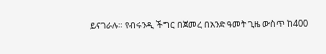ይናገራሉ። የብሩንዲ ችግር በጀመረ በአንድ ዓመት ጊዜ ውስጥ ከ400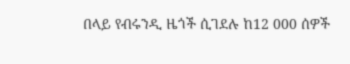በላይ የብሩንዲ ዜጎች ሲገደሉ ከ12 000 ሰዎች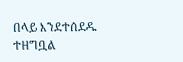በላይ እንደተሰደዱ ተዘግቧል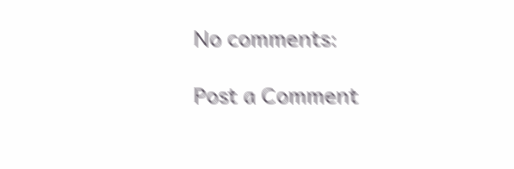No comments:

Post a Comment